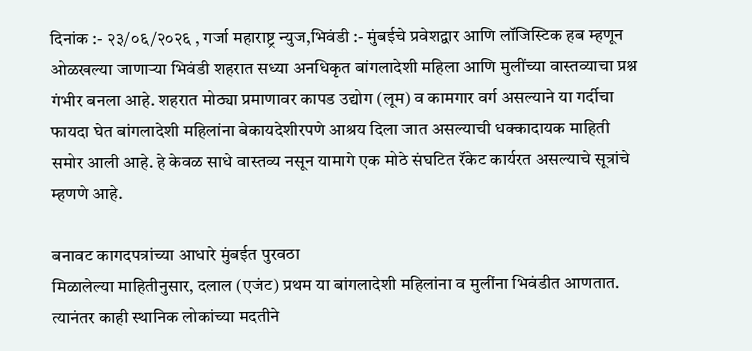दिनांक :- २३/०६/२०२६ , गर्जा महाराष्ट्र न्युज,भिवंडी :- मुंबईचे प्रवेशद्वार आणि लॉजिस्टिक हब म्हणून ओळखल्या जाणाऱ्या भिवंडी शहरात सध्या अनधिकृत बांगलादेशी महिला आणि मुलींच्या वास्तव्याचा प्रश्न गंभीर बनला आहे. शहरात मोठ्या प्रमाणावर कापड उद्योग (लूम) व कामगार वर्ग असल्याने या गर्दीचा फायदा घेत बांगलादेशी महिलांना बेकायदेशीरपणे आश्रय दिला जात असल्याची धक्कादायक माहिती समोर आली आहे. हे केवळ साधे वास्तव्य नसून यामागे एक मोठे संघटित रॅकेट कार्यरत असल्याचे सूत्रांचे म्हणणे आहे.

बनावट कागदपत्रांच्या आधारे मुंबईत पुरवठा
मिळालेल्या माहितीनुसार, दलाल (एजंट) प्रथम या बांगलादेशी महिलांना व मुलींना भिवंडीत आणतात. त्यानंतर काही स्थानिक लोकांच्या मदतीने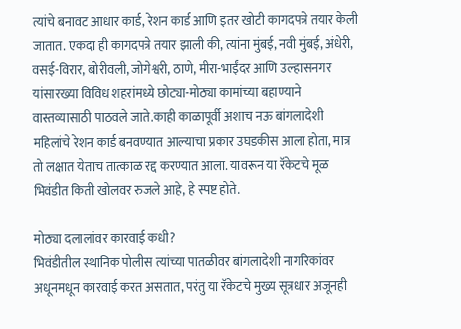त्यांचे बनावट आधार कार्ड, रेशन कार्ड आणि इतर खोटी कागदपत्रे तयार केली जातात. एकदा ही कागदपत्रे तयार झाली की, त्यांना मुंबई, नवी मुंबई, अंधेरी, वसई-विरार, बोरीवली, जोगेश्वरी, ठाणे, मीरा-भाईंदर आणि उल्हासनगर यांसारख्या विविध शहरांमध्ये छोट्या-मोठ्या कामांच्या बहाण्याने वास्तव्यासाठी पाठवले जाते.काही काळापूर्वी अशाच नऊ बांगलादेशी महिलांचे रेशन कार्ड बनवण्यात आल्याचा प्रकार उघडकीस आला होता, मात्र तो लक्षात येताच तात्काळ रद्द करण्यात आला. यावरून या रॅकेटचे मूळ भिवंडीत किती खोलवर रुजले आहे, हे स्पष्ट होते.

मोठ्या दलालांवर कारवाई कधी?
भिवंडीतील स्थानिक पोलीस त्यांच्या पातळीवर बांगलादेशी नागरिकांवर अधूनमधून कारवाई करत असतात, परंतु या रॅकेटचे मुख्य सूत्रधार अजूनही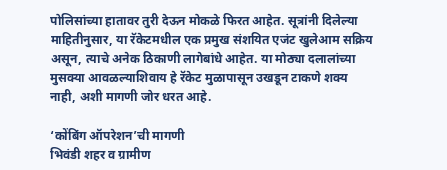पोलिसांच्या हातावर तुरी देऊन मोकळे फिरत आहेत. सूत्रांनी दिलेल्या माहितीनुसार, या रॅकेटमधील एक प्रमुख संशयित एजंट खुलेआम सक्रिय असून, त्याचे अनेक ठिकाणी लागेबांधे आहेत. या मोठ्या दलालांच्या मुसक्या आवळल्याशिवाय हे रॅकेट मुळापासून उखडून टाकणे शक्य नाही, अशी मागणी जोर धरत आहे.

‘कोंबिंग ऑपरेशन’ची मागणी
भिवंडी शहर व ग्रामीण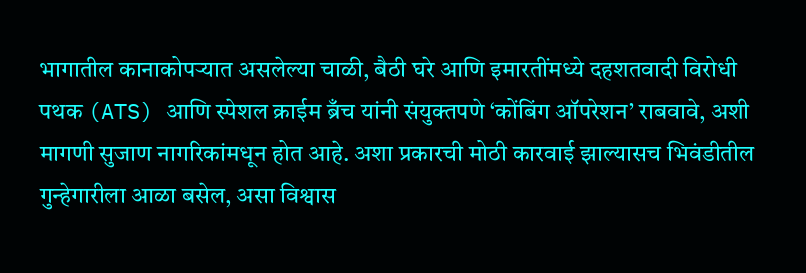भागातील कानाकोपऱ्यात असलेल्या चाळी, बैठी घरे आणि इमारतींमध्ये दहशतवादी विरोधी पथक (ATS) आणि स्पेशल क्राईम ब्रँच यांनी संयुक्तपणे ‘कोंबिंग ऑपरेशन’ राबवावे, अशी मागणी सुजाण नागरिकांमधून होत आहे. अशा प्रकारची मोठी कारवाई झाल्यासच भिवंडीतील गुन्हेगारीला आळा बसेल, असा विश्वास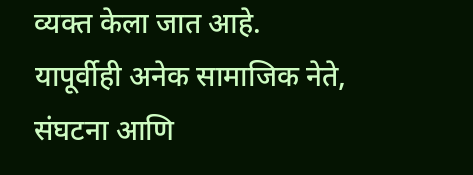व्यक्त केला जात आहे. यापूर्वीही अनेक सामाजिक नेते, संघटना आणि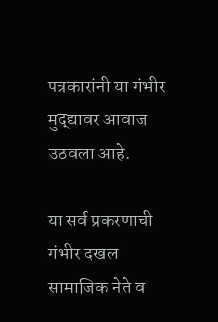पत्रकारांनी या गंभीर मुद्द्यावर आवाज उठवला आहे.

या सर्व प्रकरणाची गंभीर दखल सामाजिक नेते व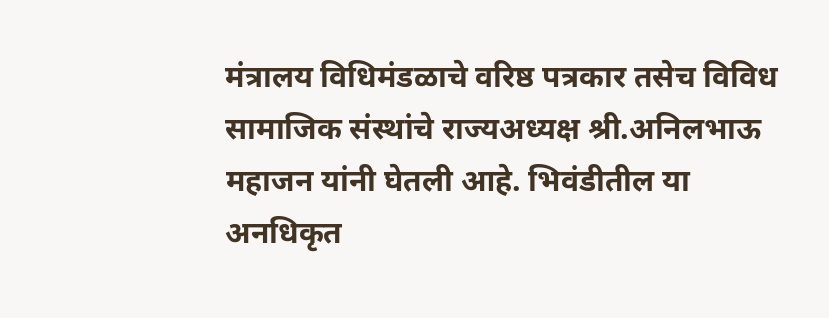मंत्रालय विधिमंडळाचे वरिष्ठ पत्रकार तसेच विविध सामाजिक संस्थांचे राज्यअध्यक्ष श्री.अनिलभाऊ महाजन यांनी घेतली आहे. भिवंडीतील या अनधिकृत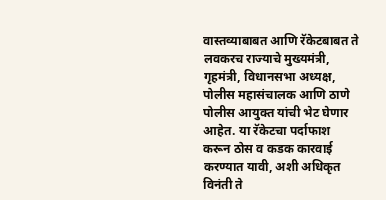वास्तव्याबाबत आणि रॅकेटबाबत ते लवकरच राज्याचे मुख्यमंत्री, गृहमंत्री, विधानसभा अध्यक्ष, पोलीस महासंचालक आणि ठाणे पोलीस आयुक्त यांची भेट घेणार आहेत. या रॅकेटचा पर्दाफाश करून ठोस व कडक कारवाई करण्यात यावी, अशी अधिकृत विनंती ते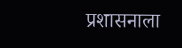प्रशासनाला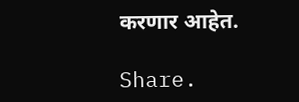करणार आहेत.

Share.